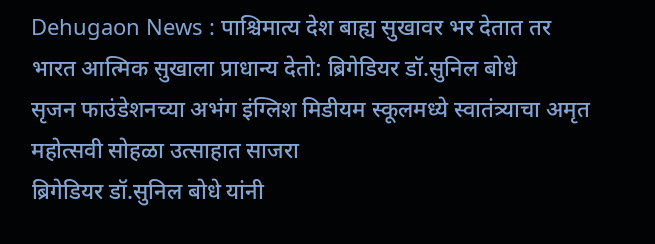Dehugaon News : पाश्चिमात्य देश बाह्य सुखावर भर देतात तर भारत आत्मिक सुखाला प्राधान्य देतो: ब्रिगेडियर डॉ.सुनिल बोधे
सृजन फाउंडेशनच्या अभंग इंग्लिश मिडीयम स्कूलमध्ये स्वातंत्र्याचा अमृत महोत्सवी सोहळा उत्साहात साजरा
ब्रिगेडियर डॉ.सुनिल बोधे यांनी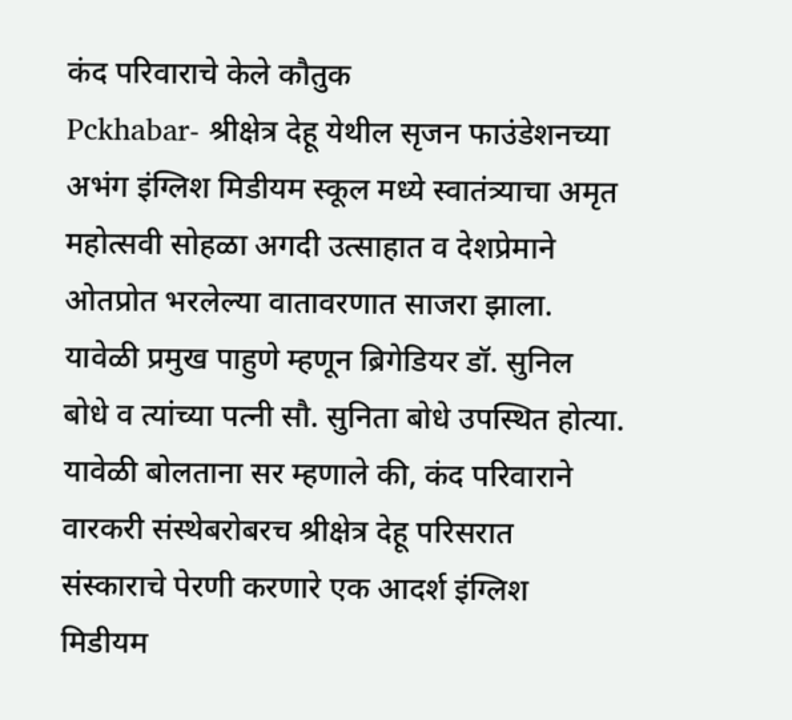कंद परिवाराचे केले कौतुक
Pckhabar- श्रीक्षेत्र देहू येथील सृजन फाउंडेशनच्या अभंग इंग्लिश मिडीयम स्कूल मध्ये स्वातंत्र्याचा अमृत महोत्सवी सोहळा अगदी उत्साहात व देशप्रेमाने ओतप्रोत भरलेल्या वातावरणात साजरा झाला.
यावेळी प्रमुख पाहुणे म्हणून ब्रिगेडियर डॉ. सुनिल बोधे व त्यांच्या पत्नी सौ. सुनिता बोधे उपस्थित होत्या.
यावेळी बोलताना सर म्हणाले की, कंद परिवाराने वारकरी संस्थेबरोबरच श्रीक्षेत्र देहू परिसरात संस्काराचे पेरणी करणारे एक आदर्श इंग्लिश मिडीयम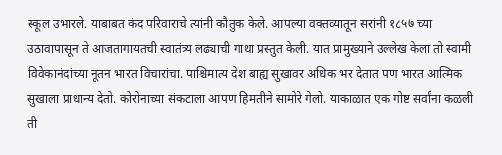स्कूल उभारले. याबाबत कंद परिवाराचे त्यांनी कौतुक केले. आपल्या वक्तव्यातून सरांनी १८५७ च्या उठावापासून ते आजतागायतची स्वातंत्र्य लढ्याची गाथा प्रस्तुत केली. यात प्रामुख्याने उल्लेख केला तो स्वामी विवेकानंदांच्या नूतन भारत विचारांचा. पाश्चिमात्य देश बाह्य सुखावर अधिक भर देतात पण भारत आत्मिक सुखाला प्राधान्य देतो. कोरोनाच्या संकटाला आपण हिमतीने सामोरे गेलो. याकाळात एक गोष्ट सर्वांना कळली ती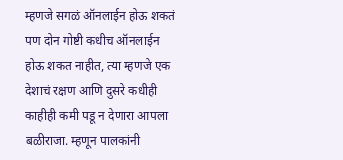म्हणजे सगळं ऑनलाईन होऊ शकतं पण दोन गोष्टी कधीच ऑनलाईन होऊ शकत नाहीत, त्या म्हणजे एक देशाचं रक्षण आणि दुसरे कधीही काहीही कमी पडू न देणारा आपला बळीराजा. म्हणून पालकांनी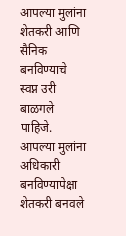आपल्या मुलांना शेतकरी आणि सैनिक बनविण्याचे स्वप्न उरी बाळगले पाहिजे. आपल्या मुलांना अधिकारी बनविण्यापेक्षा शेतकरी बनवले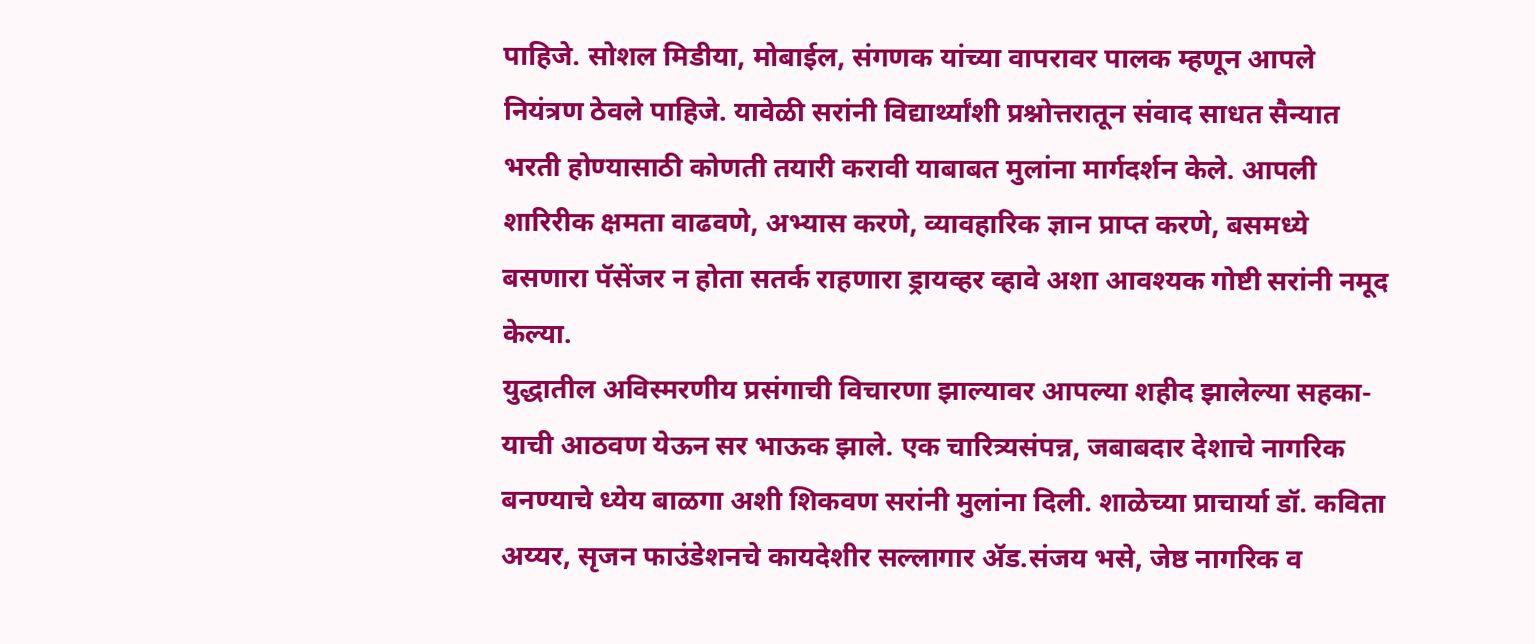पाहिजे. सोशल मिडीया, मोबाईल, संगणक यांच्या वापरावर पालक म्हणून आपले नियंत्रण ठेवले पाहिजे. यावेळी सरांनी विद्यार्थ्यांशी प्रश्नोत्तरातून संवाद साधत सैन्यात भरती होण्यासाठी कोणती तयारी करावी याबाबत मुलांना मार्गदर्शन केले. आपली शारिरीक क्षमता वाढवणे, अभ्यास करणे, व्यावहारिक ज्ञान प्राप्त करणे, बसमध्ये बसणारा पॅसेंजर न होता सतर्क राहणारा ड्रायव्हर व्हावे अशा आवश्यक गोष्टी सरांनी नमूद केल्या.
युद्धातील अविस्मरणीय प्रसंगाची विचारणा झाल्यावर आपल्या शहीद झालेल्या सहका-याची आठवण येऊन सर भाऊक झाले. एक चारित्र्यसंपन्न, जबाबदार देशाचे नागरिक बनण्याचे ध्येय बाळगा अशी शिकवण सरांनी मुलांना दिली. शाळेच्या प्राचार्या डॉ. कविता अय्यर, सृजन फाउंडेशनचे कायदेशीर सल्लागार ॲड.संजय भसे, जेष्ठ नागरिक व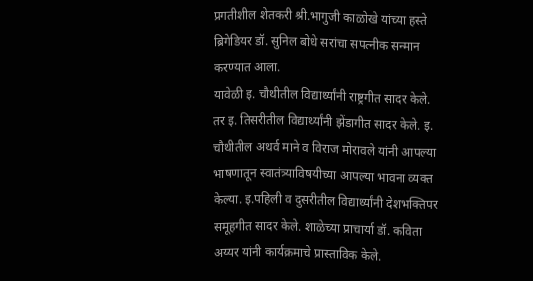प्रगतीशील शेतकरी श्री.भागुजी काळोखे यांच्या हस्ते ब्रिगेडियर डॉ. सुनिल बोधे सरांचा सपत्नीक सन्मान करण्यात आला.
यावेळी इ. चौथीतील विद्यार्थ्यांनी राष्ट्रगीत सादर केले. तर इ. तिसरीतील विद्यार्थ्यांनी झेंडागीत सादर केले. इ. चौथीतील अथर्व माने व विराज मोरावले यांनी आपल्या भाषणातून स्वातंत्र्याविषयीच्या आपल्या भावना व्यक्त केल्या. इ.पहिली व दुसरीतील विद्यार्थ्यांनी देशभक्तिपर समूहगीत सादर केले. शाळेच्या प्राचार्या डॉ. कविता अय्यर यांनी कार्यक्रमाचे प्रास्ताविक केले.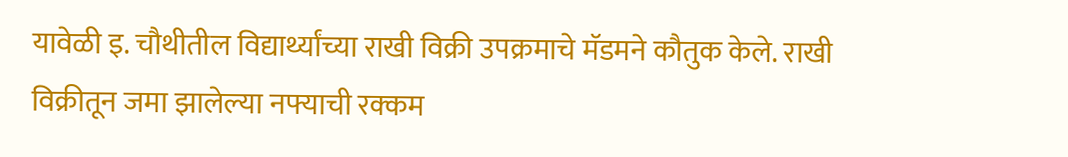यावेळी इ. चौथीतील विद्यार्थ्यांच्या राखी विक्री उपक्रमाचे मॅडमने कौतुक केले. राखी विक्रीतून जमा झालेल्या नफ्याची रक्कम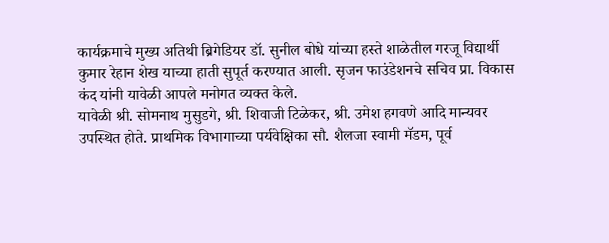कार्यक्रमाचे मुख्य अतिथी ब्रिगेडियर डॉ. सुनील बोधे यांच्या हस्ते शाळेतील गरजू विद्यार्थी कुमार रेहान शेख याच्या हाती सुपूर्त करण्यात आली. सृजन फाउंडेशनचे सचिव प्रा. विकास कंद यांनी यावेळी आपले मनोगत व्यक्त केले.
यावेळी श्री. सोमनाथ मुसुडगे, श्री. शिवाजी टिळेकर, श्री. उमेश हगवणे आदि मान्यवर उपस्थित होते. प्राथमिक विभागाच्या पर्यवेक्षिका सौ. शैलजा स्वामी मॅडम, पूर्व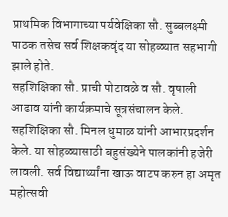प्राथमिक विभागाच्या पर्यवेक्षिका सौ. सुब्बलक्ष्मी पाठक तसेच सर्व शिक्षकवृंद या सोहळ्यात सहभागी झाले होते.
सहशिक्षिका सौ. प्राची पोटावळे व सौ. वृषाली आढाव यांनी कार्यक्रमाचे सूत्रसंचालन केले. सहशिक्षिका सौ. मिनल धुमाळ यांनी आभारप्रदर्शन केले. या सोहळ्यासाठी बहुसंख्येने पालकांनी हजेरी लावली. सर्व विद्यार्थ्यांना खाऊ वाटप करुन हा अमृत महोत्सवी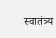स्वातंत्र्य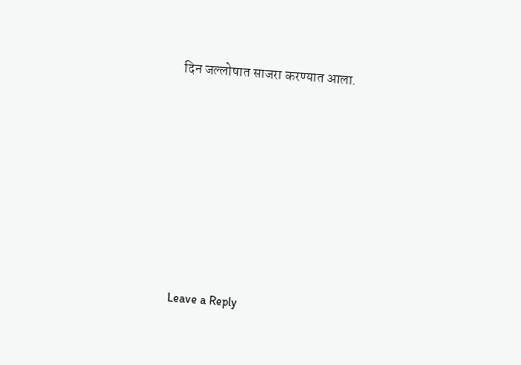दिन जल्लोषात साजरा करण्यात आला.











Leave a Reply